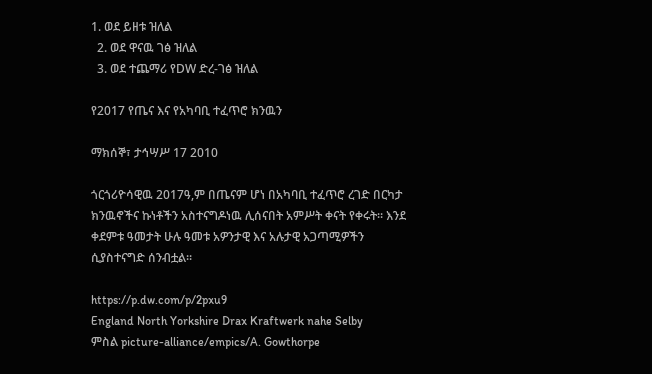1. ወደ ይዘቱ ዝለል
  2. ወደ ዋናዉ ገፅ ዝለል
  3. ወደ ተጨማሪ የDW ድረ-ገፅ ዝለል

የ2017 የጤና እና የአካባቢ ተፈጥሮ ክንዉን

ማክሰኞ፣ ታኅሣሥ 17 2010

ጎርጎሪዮሳዊዉ 2017ዓ,ም በጤናም ሆነ በአካባቢ ተፈጥሮ ረገድ በርካታ ክንዉኖችና ኩነቶችን አስተናግዶነዉ ሊሰናበት አምሥት ቀናት የቀሩት። እንደ ቀደምቱ ዓመታት ሁሉ ዓመቱ አዎንታዊ እና አሉታዊ አጋጣሚዎችን ሲያስተናግድ ሰንብቷል።

https://p.dw.com/p/2pxu9
England North Yorkshire Drax Kraftwerk nahe Selby
ምስል picture-alliance/empics/A. Gowthorpe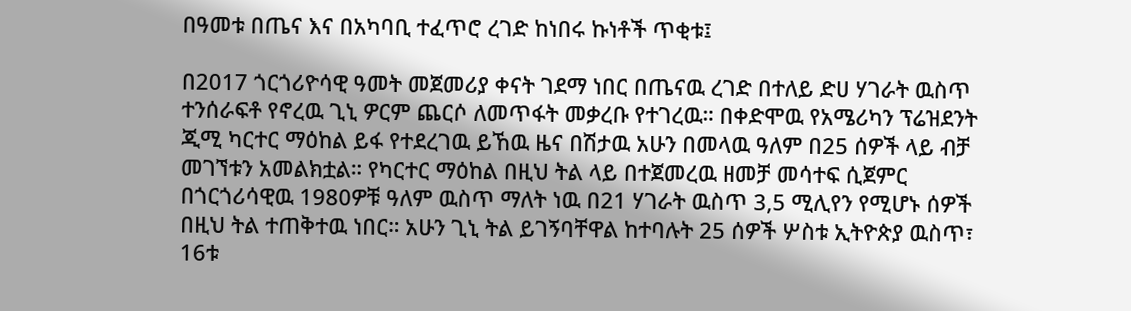በዓመቱ በጤና እና በአካባቢ ተፈጥሮ ረገድ ከነበሩ ኩነቶች ጥቂቱ፤

በ2017 ጎርጎሪዮሳዊ ዓመት መጀመሪያ ቀናት ገደማ ነበር በጤናዉ ረገድ በተለይ ድሀ ሃገራት ዉስጥ ተንሰራፍቶ የኖረዉ ጊኒ ዎርም ጨርሶ ለመጥፋት መቃረቡ የተገረዉ። በቀድሞዉ የአሜሪካን ፕሬዝደንት ጂሚ ካርተር ማዕከል ይፋ የተደረገዉ ይኸዉ ዜና በሽታዉ አሁን በመላዉ ዓለም በ25 ሰዎች ላይ ብቻ መገኘቱን አመልክቷል። የካርተር ማዕከል በዚህ ትል ላይ በተጀመረዉ ዘመቻ መሳተፍ ሲጀምር በጎርጎሪሳዊዉ 1980ዎቹ ዓለም ዉስጥ ማለት ነዉ በ21 ሃገራት ዉስጥ 3,5 ሚሊየን የሚሆኑ ሰዎች በዚህ ትል ተጠቅተዉ ነበር። አሁን ጊኒ ትል ይገኝባቸዋል ከተባሉት 25 ሰዎች ሦስቱ ኢትዮጵያ ዉስጥ፣ 16ቱ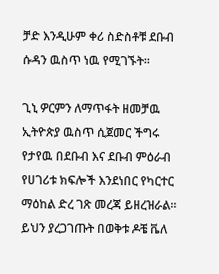ቻድ እንዲሁም ቀሪ ስድስቶቹ ደቡብ ሱዳን ዉስጥ ነዉ የሚገኙት።

ጊኒ ዎርምን ለማጥፋት ዘመቻዉ ኢትዮጵያ ዉስጥ ሲጀመር ችግሩ የታየዉ በደቡብ እና ደቡብ ምዕራብ የሀገሪቱ ክፍሎች እንደነበር የካርተር ማዕከል ድረ ገጽ መረጃ ይዘረዝራል። ይህን ያረጋገጡት በወቅቱ ዶቼ ቬለ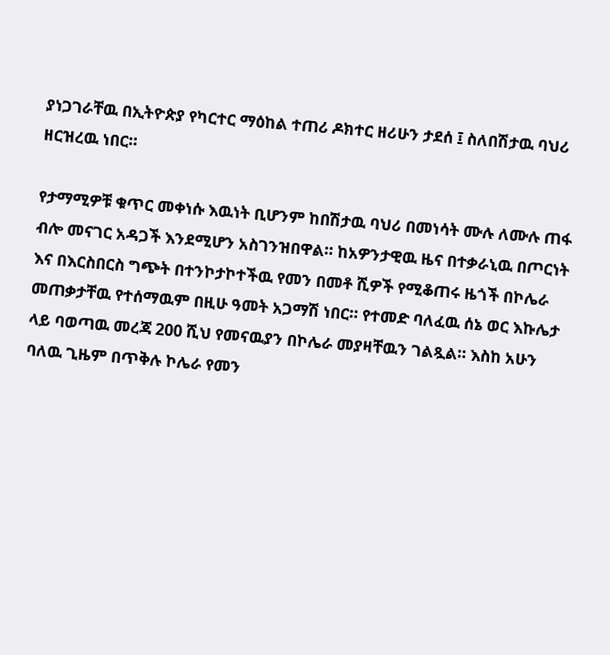ያነጋገራቸዉ በኢትዮጵያ የካርተር ማዕከል ተጠሪ ዶክተር ዘሪሁን ታደሰ ፤ ስለበሽታዉ ባህሪ ዘርዝረዉ ነበር።

የታማሚዎቹ ቁጥር መቀነሱ እዉነት ቢሆንም ከበሽታዉ ባህሪ በመነሳት ሙሉ ለሙሉ ጠፋ ብሎ መናገር አዳጋች እንደሚሆን አስገንዝበዋል። ከአዎንታዊዉ ዜና በተቃራኒዉ በጦርነት እና በእርስበርስ ግጭት በተንኮታኮተችዉ የመን በመቶ ሺዎች የሚቆጠሩ ዜጎች በኮሌራ መጠቃታቸዉ የተሰማዉም በዚሁ ዓመት አጋማሽ ነበር። የተመድ ባለፈዉ ሰኔ ወር እኩሌታ ላይ ባወጣዉ መረጃ 200 ሺህ የመናዉያን በኮሌራ መያዛቸዉን ገልጿል። እስከ አሁን ባለዉ ጊዜም በጥቅሉ ኮሌራ የመን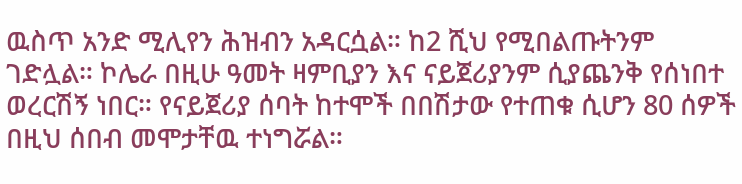ዉስጥ አንድ ሚሊየን ሕዝብን አዳርሷል። ከ2 ሺህ የሚበልጡትንም ገድሏል። ኮሌራ በዚሁ ዓመት ዛምቢያን እና ናይጀሪያንም ሲያጨንቅ የሰነበተ ወረርሽኝ ነበር። የናይጀሪያ ሰባት ከተሞች በበሽታው የተጠቁ ሲሆን 80 ሰዎች በዚህ ሰበብ መሞታቸዉ ተነግሯል።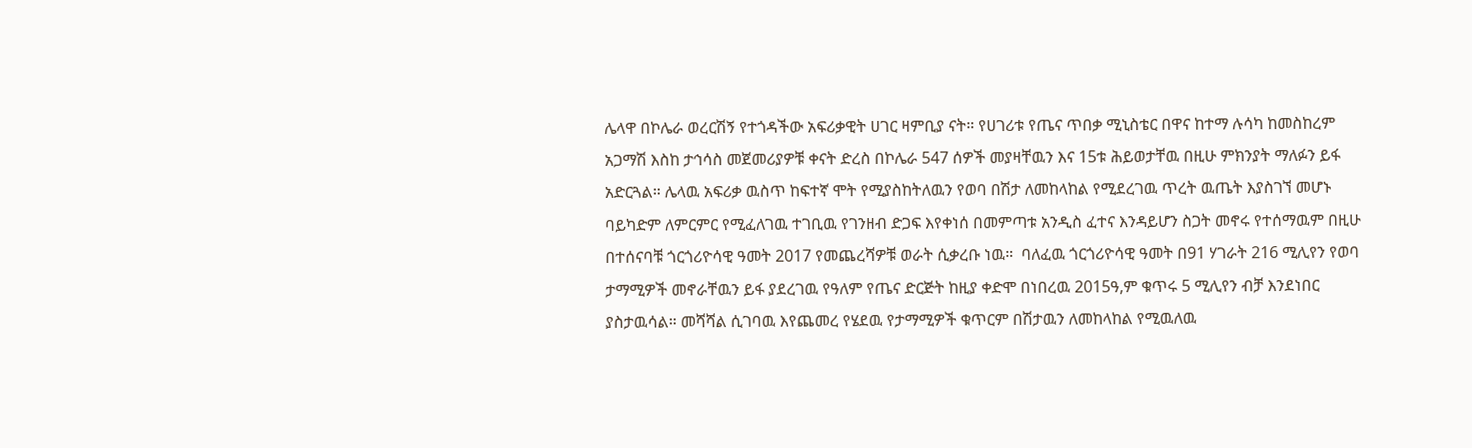ሌላዋ በኮሌራ ወረርሽኝ የተጎዳችው አፍሪቃዊት ሀገር ዛምቢያ ናት። የሀገሪቱ የጤና ጥበቃ ሚኒስቴር በዋና ከተማ ሉሳካ ከመስከረም አጋማሽ እስከ ታኅሳስ መጀመሪያዎቹ ቀናት ድረስ በኮሌራ 547 ሰዎች መያዛቸዉን እና 15ቱ ሕይወታቸዉ በዚሁ ምክንያት ማለፉን ይፋ አድርጓል። ሌላዉ አፍሪቃ ዉስጥ ከፍተኛ ሞት የሚያስከትለዉን የወባ በሽታ ለመከላከል የሚደረገዉ ጥረት ዉጤት እያስገኘ መሆኑ ባይካድም ለምርምር የሚፈለገዉ ተገቢዉ የገንዘብ ድጋፍ እየቀነሰ በመምጣቱ አንዲስ ፈተና እንዳይሆን ስጋት መኖሩ የተሰማዉም በዚሁ በተሰናባቹ ጎርጎሪዮሳዊ ዓመት 2017 የመጨረሻዎቹ ወራት ሲቃረቡ ነዉ።  ባለፈዉ ጎርጎሪዮሳዊ ዓመት በ91 ሃገራት 216 ሚሊየን የወባ ታማሚዎች መኖራቸዉን ይፋ ያደረገዉ የዓለም የጤና ድርጅት ከዚያ ቀድሞ በነበረዉ 2015ዓ,ም ቁጥሩ 5 ሚሊየን ብቻ እንደነበር ያስታዉሳል። መሻሻል ሲገባዉ እየጨመረ የሄደዉ የታማሚዎች ቁጥርም በሽታዉን ለመከላከል የሚዉለዉ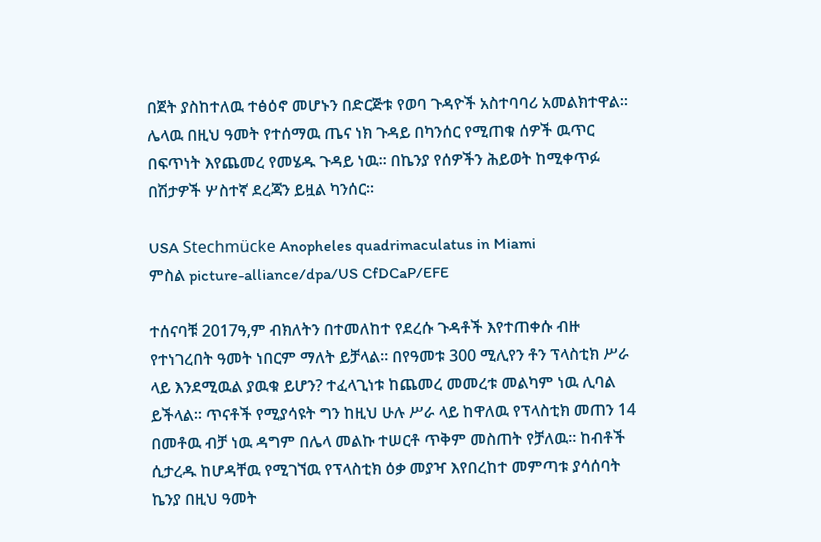በጀት ያስከተለዉ ተፅዕኖ መሆኑን በድርጅቱ የወባ ጉዳዮች አስተባባሪ አመልክተዋል። ሌላዉ በዚህ ዓመት የተሰማዉ ጤና ነክ ጉዳይ በካንሰር የሚጠቁ ሰዎች ዉጥር በፍጥነት እየጨመረ የመሄዱ ጉዳይ ነዉ። በኬንያ የሰዎችን ሕይወት ከሚቀጥፉ በሽታዎች ሦስተኛ ደረጃን ይዟል ካንሰር።

USA Stechmücke Anopheles quadrimaculatus in Miami
ምስል picture-alliance/dpa/US CfDCaP/EFE

ተሰናባቹ 2017ዓ,ም ብክለትን በተመለከተ የደረሱ ጉዳቶች እየተጠቀሱ ብዙ የተነገረበት ዓመት ነበርም ማለት ይቻላል። በየዓመቱ 300 ሚሊየን ቶን ፕላስቲክ ሥራ ላይ እንደሚዉል ያዉቁ ይሆን? ተፈላጊነቱ ከጨመረ መመረቱ መልካም ነዉ ሊባል ይችላል። ጥናቶች የሚያሳዩት ግን ከዚህ ሁሉ ሥራ ላይ ከዋለዉ የፕላስቲክ መጠን 14 በመቶዉ ብቻ ነዉ ዳግም በሌላ መልኩ ተሠርቶ ጥቅም መስጠት የቻለዉ። ከብቶች ሲታረዱ ከሆዳቸዉ የሚገኘዉ የፕላስቲክ ዕቃ መያዣ እየበረከተ መምጣቱ ያሳሰባት ኬንያ በዚህ ዓመት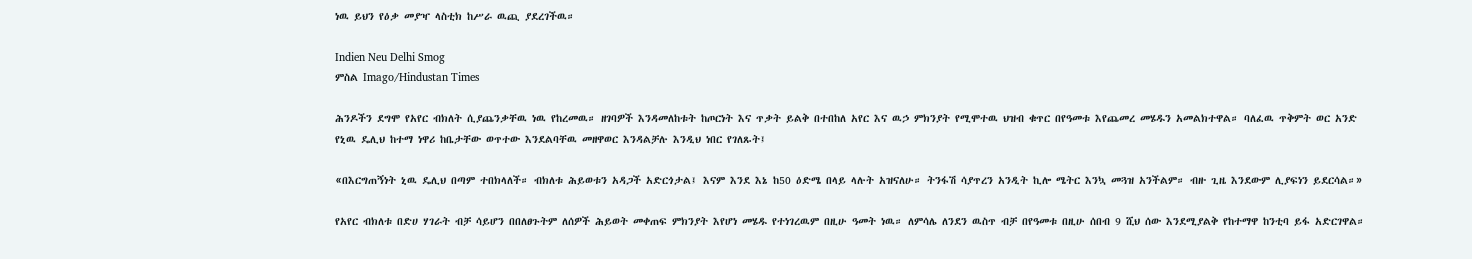ነዉ ይህን የዕቃ መያዣ ላስቲክ ከሥራ ዉጪ ያደረገችዉ።

Indien Neu Delhi Smog
ምስል Imago/Hindustan Times

ሕንዶችን ደግሞ የአየር ብክለት ሲያጨንቃቸዉ ነዉ የከረመዉ። ዘገባዎች እንዳመለከቱት ከጦርነት እና ጥቃት ይልቅ በተበከለ አየር እና ዉኃ ምክንያት የሚሞተዉ ህዝብ ቁጥር በየዓመቱ እየጨመረ መሄዱን አመልክተዋል። ባለፈዉ ጥቅምት ወር አንድ የኒዉ ዴሊህ ከተማ ነዋሪ ከቤታቸው ወጥተው እንደልባቸዉ መዘዋወር እንዳልቻሉ እንዲህ ነበር የገለጹት፤

«በእርግጠኝነት ኒዉ ዴሊህ በጣም ተበክላለች። ብክለቱ ሕይወቱን አዳጋች አድርጎታል፤ እናም እንደ እኔ ከ50 ዕድሜ በላይ ላሉት አዝናለሁ። ትንፋሽ ሳያጥረን አንዲት ኪሎ ሜትር እንኳ መጓዝ አንችልም። ብዙ ጊዜ እንደውም ሊያፍነን ይደርሳል።»

የአየር ብክለቱ በድሀ ሃገራት ብቻ ሳይሆን በበለፀጉትም ለሰዎች ሕይወት መቀጠፍ ምክንያት እየሆነ መሄዱ የተነገረዉም በዚሁ ዓመት ነዉ። ለምሳሌ ለንደን ዉስጥ ብቻ በየዓመቱ በዚሁ ሰበብ 9 ሺህ ሰው እንደሚያልቅ የከተማዋ ከንቲባ ይፋ አድርገዋል።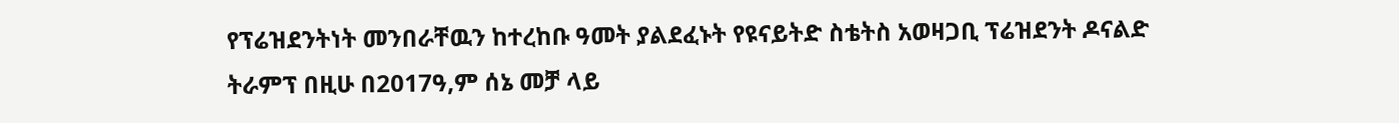የፕሬዝደንትነት መንበራቸዉን ከተረከቡ ዓመት ያልደፈኑት የዩናይትድ ስቴትስ አወዛጋቢ ፕሬዝደንት ዶናልድ ትራምፕ በዚሁ በ2017ዓ,ም ሰኔ መቻ ላይ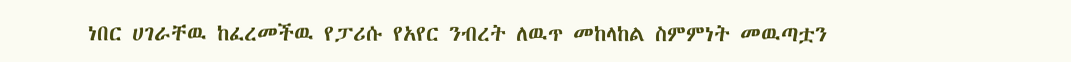ነበር ሀገራቸዉ ከፈረመችዉ የፓሪሱ የአየር ንብረት ለዉጥ መከላከል ስምምነት መዉጣቷን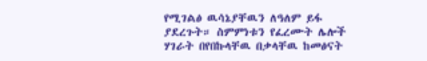የሚገልፅ ዉሳኔያቸዉን ለዓለም ይፋ ያደረጉት። ስምምነቱን የፈረሙት ሌሎች ሃገራት በየበኩላቸዉ በቃላቸዉ ከመፅናት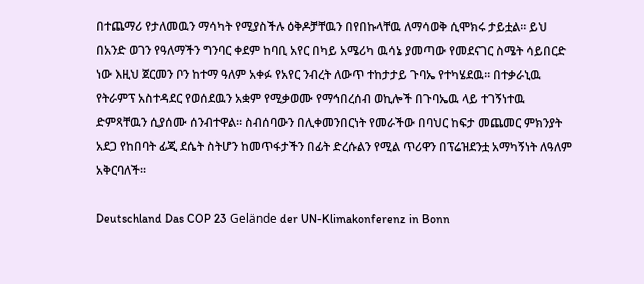በተጨማሪ የታለመዉን ማሳካት የሚያስችሉ ዕቅዶቻቸዉን በየበኩላቸዉ ለማሳወቅ ሲሞክሩ ታይቷል። ይህ በአንድ ወገን የዓለማችን ግንባር ቀደም ከባቢ አየር በካይ አሜሪካ ዉሳኔ ያመጣው የመደናገር ስሜት ሳይበርድ ነው እዚህ ጀርመን ቦን ከተማ ዓለም አቀፉ የአየር ንብረት ለውጥ ተከታታይ ጉባኤ የተካሄደዉ። በተቃራኒዉ የትራምፕ አስተዳደር የወሰደዉን አቋም የሚቃወሙ የማኅበረሰብ ወኪሎች በጉባኤዉ ላይ ተገኝነተዉ ድምጻቸዉን ሲያሰሙ ሰንብተዋል። ስብሰባውን በሊቀመንበርነት የመራችው በባህር ከፍታ መጨመር ምክንያት አደጋ የከበባት ፊጂ ደሴት ስትሆን ከመጥፋታችን በፊት ድረሱልን የሚል ጥሪዋን በፕሬዝደንቷ አማካኝነት ለዓለም አቅርባለች።

Deutschland Das COP 23 Gelände der UN-Klimakonferenz in Bonn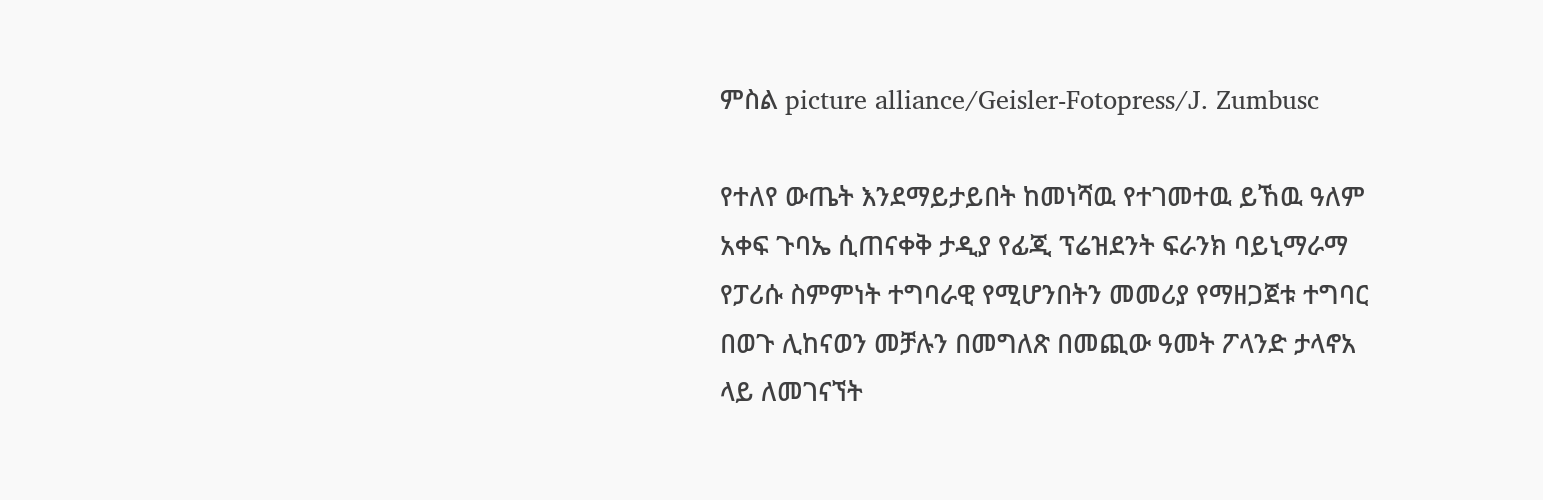ምስል picture alliance/Geisler-Fotopress/J. Zumbusc

የተለየ ውጤት እንደማይታይበት ከመነሻዉ የተገመተዉ ይኸዉ ዓለም አቀፍ ጉባኤ ሲጠናቀቅ ታዲያ የፊጂ ፕሬዝደንት ፍራንክ ባይኒማራማ የፓሪሱ ስምምነት ተግባራዊ የሚሆንበትን መመሪያ የማዘጋጀቱ ተግባር በወጉ ሊከናወን መቻሉን በመግለጽ በመጪው ዓመት ፖላንድ ታላኖአ ላይ ለመገናኘት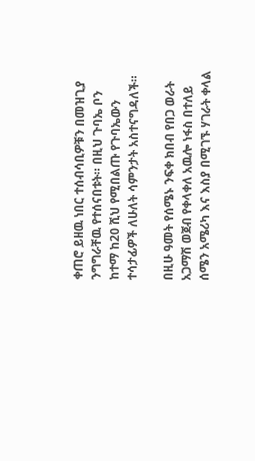ቀጠሮ ይዘዉ ነበር ተሰብሳቢዎቹን በመዝጊያ ንግግራቸዉ የተሰናበቱት። በዚህ ጉባኤ ቦን ከተማ ከ20 ሺህ የሚበልጡ የጉባኤውን ተሳታፊዎች ለሁለት ሳምንታት አስተናግዳለች።

በዚሁ ዓመት የሰሜኑ ንፍቀ ክበብ የበጋ ወራት አጋማሽ ወጀብ የቀላቀለ አዉሎ ነፋስ በተለይ ሰሜን አሜሪካ እና እስያ በሚገኙ ሃገራት ቀላል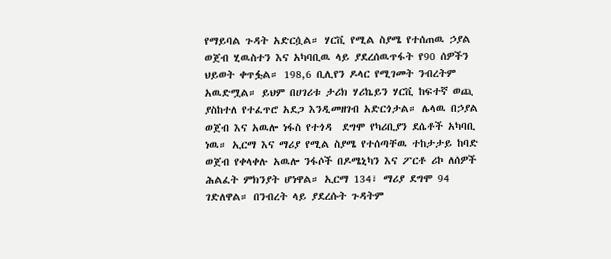የማይባል ጉዳት አድርሷል። ሃርቪ የሚል ስያሜ የተሰጠዉ ኃያል ወጀብ ሂዉስተን እና አካባቢዉ ላይ ያደረሰዉጥፋት የ90 ሰዎችን ህይወት ቀጥፏል። 198,6 ቢሊየን ዶላር የሚገመት ንብረትም አዉድሟል። ይህም በሀገሪቱ ታሪክ ሃሪኬይን ሃርቪ ከፍተኛ ወጪ ያስከተለ የተፈጥሮ አደጋ እንዲመዘገብ አድርጎታል። ሌላዉ በኃያል ወጀብ እና አዉሎ ነፋስ የተጎዳ  ደግሞ የካሪቢያን ደሴቶች አካባቢ ነዉ። ኢርማ እና ማሪያ የሚል ስያሜ የተሰጣቸዉ ተከታታይ ከባድ ወጀብ የቀላቀሉ አዉሎ ንፋሶች በዶሜኒካን እና ፖርቶ ሪኮ ለሰዎች ሕልፈት ምክንያት ሆነዋል። ኢርማ 134፣ ማሪያ ደግሞ 94 ገድለዋል። በንብረት ላይ ያደረሱት ጉዳትም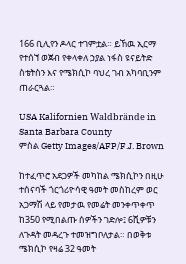166 ቢሊየን ዶላር ተገምቷል። ይኸዉ ኢርማ የተሰኘ ወጀብ የቀላቀለ ኃያል ነፋስ ዩናይትድ ስቴትስን እና የሜክሲኮ ባህረ ገብ አካባቢንም ጠራርጓል።

USA Kalifornien Waldbrände in Santa Barbara County
ምስል Getty Images/AFP/F.J. Brown

ከተፈጥሮ አደጋዎች መካከል ሜክሲኮን በዚሁ ተሰናባች ጎርጎሪዮሳዊ ዓመት መስከረም ወር አጋማሽ ላይ የመታዉ የመሬት መንቀጥቀጥ ከ350 የሚበልጡ ሰዎችን ገድሎ፤ 6ሺዎቹን ለጉዳት መዳረጉ ተመዝግቦለታል። በወቅቱ ሜክሲኮ የዛሬ 32 ዓመት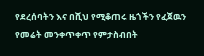የደረሰባትን እና በሺህ የሚቆጠሩ ዜጎችን የፈጀዉን የመሬት መንቀጥቀጥ የምታስብበት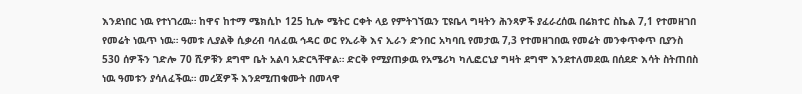እንደነበር ነዉ የተነገረዉ። ከዋና ከተማ ሜክሲኮ 125 ኪሎ ሜትር ርቀት ላይ የምትገኘዉን ፒዩቤላ ግዛትን ሕንጻዎች ያፈራረሰዉ በሬክተር ስኬል 7,1 የተመዘገበ የመሬት ነዉጥ ነዉ። ዓመቱ ሊያልቅ ሲቃረብ ባለፈዉ ኅዳር ወር የኢራቅ እና ኢራን ድንበር አካባቢ የመታዉ 7,3 የተመዘገበዉ የመሬት መንቀጥቀጥ ቢያንስ 530 ሰዎችን ገድሎ 70 ሺዎቹን ደግሞ ቤት አልባ አድርጓቸዋል። ድርቅ የሚያጠቃዉ የአሜሪካ ካሊፎርኒያ ግዛት ደግሞ እንደተለመደዉ በሰደድ እሳት ስትጠበስ ነዉ ዓመቱን ያሳለፈችዉ። መረጃዎች እንደሚጠቁሙት በመላዋ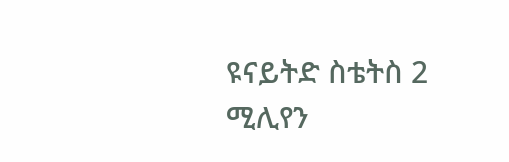ዩናይትድ ስቴትስ 2 ሚሊየን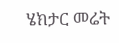ሄክታር መሬት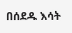በሰደዱ እሳት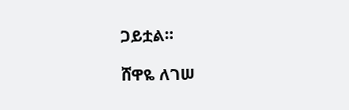ጋይቷል።

ሸዋዬ ለገሠ